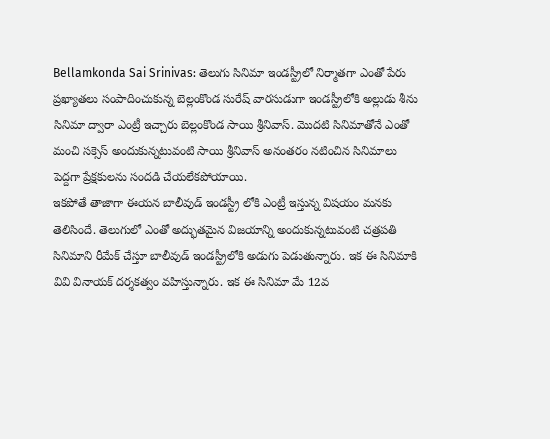Bellamkonda Sai Srinivas: తెలుగు సినిమా ఇండస్ట్రీలో నిర్మాతగా ఎంతో పేరు ప్రఖ్యాతలు సంపాదించుకున్న బెల్లంకొండ సురేష్ వారసుడుగా ఇండస్ట్రీలోకి అల్లుడు శీను సినిమా ద్వారా ఎంట్రీ ఇచ్చారు బెల్లంకొండ సాయి శ్రీనివాస్. మొదటి సినిమాతోనే ఎంతో మంచి సక్సెస్ అందుకున్నటువంటి సాయి శ్రీనివాస్ అనంతరం నటించిన సినిమాలు పెద్దగా ప్రేక్షకులను సందడి చేయలేకపోయాయి.
ఇకపోతే తాజాగా ఈయన బాలీవుడ్ ఇండస్ట్రీ లోకి ఎంట్రీ ఇస్తున్న విషయం మనకు తెలిసిందే. తెలుగులో ఎంతో అద్భుతమైన విజయాన్ని అందుకున్నటువంటి చత్రపతి సినిమాని రీమేక్ చేస్తూ బాలీవుడ్ ఇండస్ట్రీలోకి అడుగు పెడుతున్నారు. ఇక ఈ సినిమాకి వివి వినాయక్ దర్శకత్వం వహిస్తున్నారు. ఇక ఈ సినిమా మే 12వ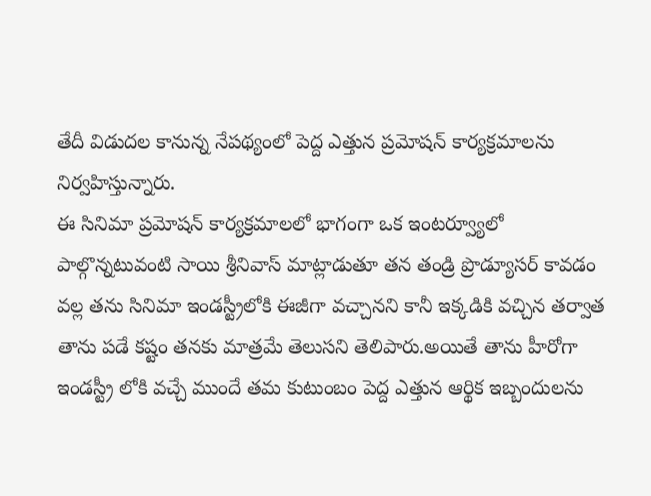తేదీ విడుదల కానున్న నేపథ్యంలో పెద్ద ఎత్తున ప్రమోషన్ కార్యక్రమాలను నిర్వహిస్తున్నారు.
ఈ సినిమా ప్రమోషన్ కార్యక్రమాలలో భాగంగా ఒక ఇంటర్వ్యూలో పాల్గొన్నటువంటి సాయి శ్రీనివాస్ మాట్లాడుతూ తన తండ్రి ప్రొడ్యూసర్ కావడం వల్ల తను సినిమా ఇండస్ట్రీలోకి ఈజీగా వచ్చానని కానీ ఇక్కడికి వచ్చిన తర్వాత తాను పడే కష్టం తనకు మాత్రమే తెలుసని తెలిపారు.అయితే తాను హీరోగా ఇండస్ట్రీ లోకి వచ్చే ముందే తమ కుటుంబం పెద్ద ఎత్తున ఆర్థిక ఇబ్బందులను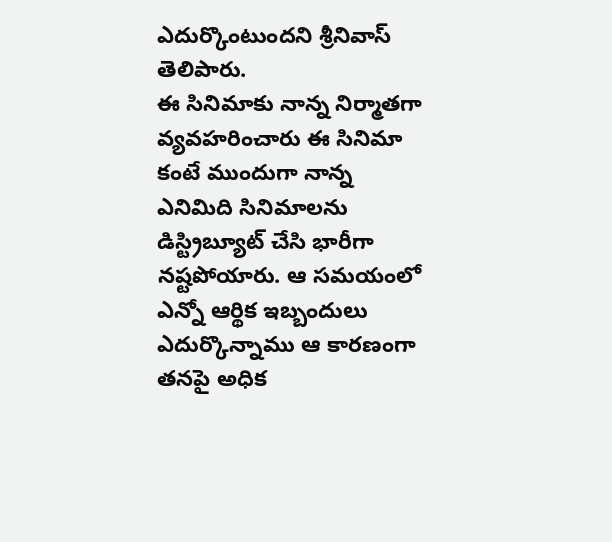ఎదుర్కొంటుందని శ్రీనివాస్ తెలిపారు.
ఈ సినిమాకు నాన్న నిర్మాతగా వ్యవహరించారు ఈ సినిమా కంటే ముందుగా నాన్న ఎనిమిది సినిమాలను డిస్ట్రిబ్యూట్ చేసి భారీగా నష్టపోయారు. ఆ సమయంలో ఎన్నో ఆర్థిక ఇబ్బందులు ఎదుర్కొన్నాము ఆ కారణంగా తనపై అధిక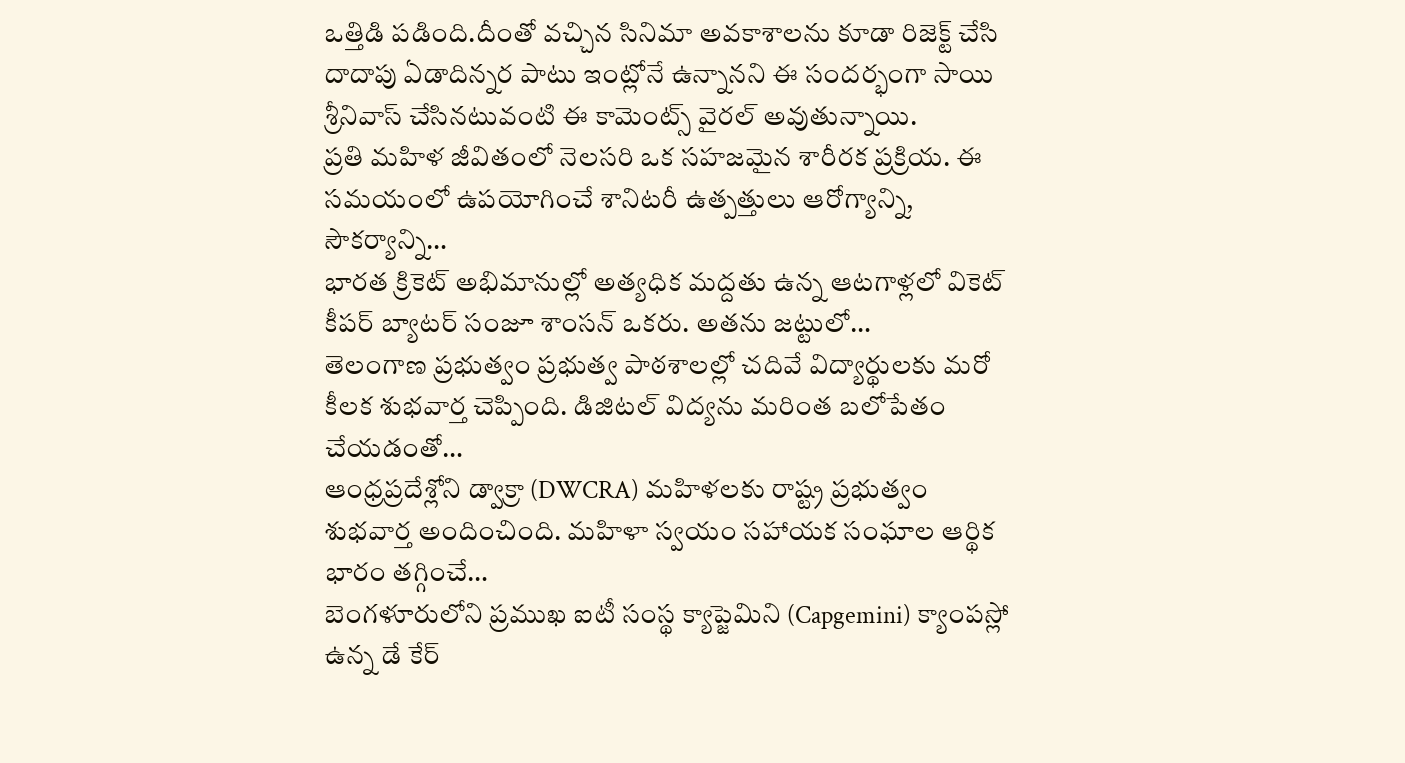ఒత్తిడి పడింది.దీంతో వచ్చిన సినిమా అవకాశాలను కూడా రిజెక్ట్ చేసి దాదాపు ఏడాదిన్నర పాటు ఇంట్లోనే ఉన్నానని ఈ సందర్భంగా సాయి శ్రీనివాస్ చేసినటువంటి ఈ కామెంట్స్ వైరల్ అవుతున్నాయి.
ప్రతి మహిళ జీవితంలో నెలసరి ఒక సహజమైన శారీరక ప్రక్రియ. ఈ సమయంలో ఉపయోగించే శానిటరీ ఉత్పత్తులు ఆరోగ్యాన్ని, సౌకర్యాన్ని…
భారత క్రికెట్ అభిమానుల్లో అత్యధిక మద్దతు ఉన్న ఆటగాళ్లలో వికెట్ కీపర్ బ్యాటర్ సంజూ శాంసన్ ఒకరు. అతను జట్టులో…
తెలంగాణ ప్రభుత్వం ప్రభుత్వ పాఠశాలల్లో చదివే విద్యార్థులకు మరో కీలక శుభవార్త చెప్పింది. డిజిటల్ విద్యను మరింత బలోపేతం చేయడంతో…
ఆంధ్రప్రదేశ్లోని డ్వాక్రా (DWCRA) మహిళలకు రాష్ట్ర ప్రభుత్వం శుభవార్త అందించింది. మహిళా స్వయం సహాయక సంఘాల ఆర్థిక భారం తగ్గించే…
బెంగళూరులోని ప్రముఖ ఐటీ సంస్థ క్యాప్జెమిని (Capgemini) క్యాంపస్లో ఉన్న డే కేర్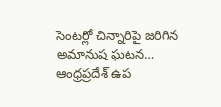సెంటర్లో చిన్నారిపై జరిగిన అమానుష ఘటన…
ఆంధ్రప్రదేశ్ ఉప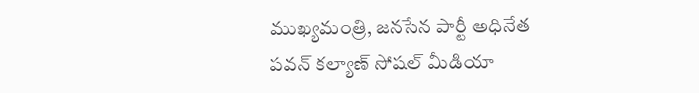ముఖ్యమంత్రి, జనసేన పార్టీ అధినేత పవన్ కల్యాణ్ సోషల్ మీడియా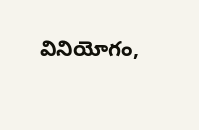వినియోగం,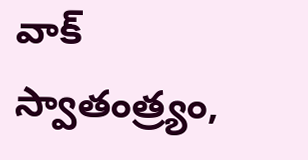వాక్ స్వాతంత్ర్యం,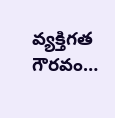వ్యక్తిగత గౌరవం…